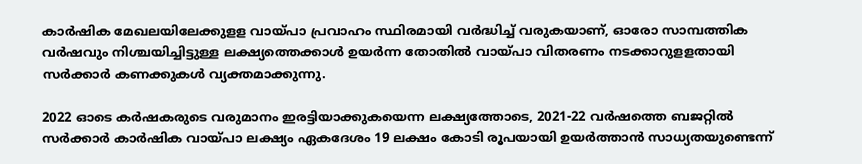കാർഷിക മേഖലയിലേക്കുളള വായ്പാ പ്രവാഹം സ്ഥിരമായി വർദ്ധിച്ച് വരുകയാണ്, ഓരോ സാമ്പത്തിക വർഷവും നിശ്ചയിച്ചിട്ടുള്ള ലക്ഷ്യത്തെക്കാൾ ഉയർന്ന തോതിൽ വായ്പാ വിതരണം നടക്കാ‌റുളളതായി സർക്കാർ കണക്കുകൾ വ്യക്തമാക്കുന്നു.

2022 ഓടെ കർഷകരുടെ വരുമാനം ഇരട്ടിയാക്കുകയെന്ന ലക്ഷ്യത്തോടെ, 2021-22 വർഷത്തെ ബജറ്റിൽ സർക്കാർ കാർഷിക വായ്പാ ലക്ഷ്യം ഏകദേശം 19 ലക്ഷം കോടി രൂപയായി ഉയർത്താൻ സാധ്യതയുണ്ടെന്ന്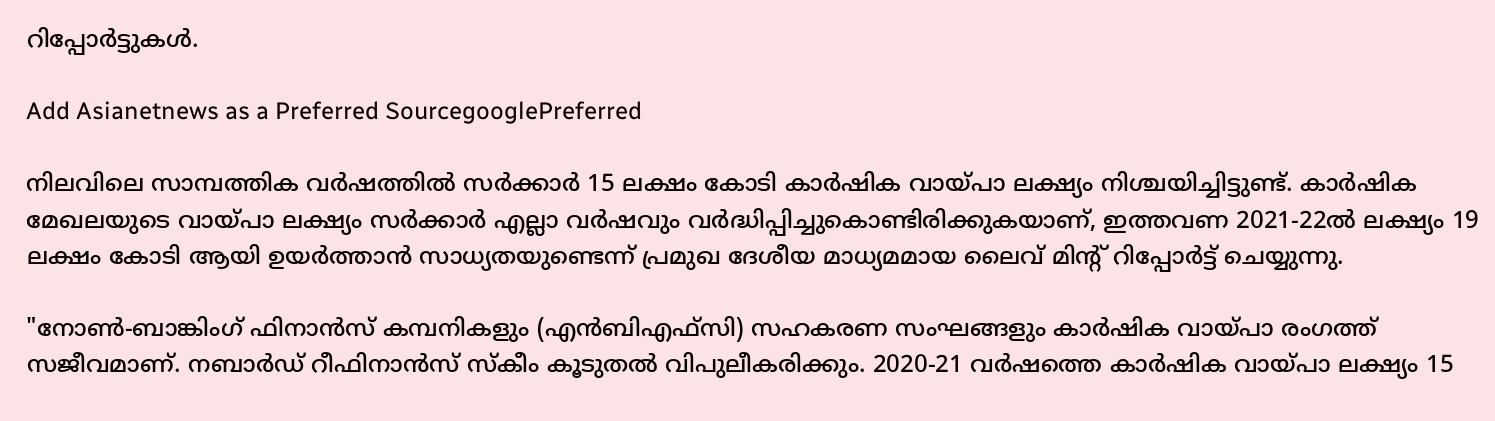റിപ്പോർട്ടുകൾ.

Add Asianetnews as a Preferred SourcegooglePreferred

നിലവിലെ സാമ്പത്തിക വർഷത്തിൽ സർക്കാർ 15 ലക്ഷം കോടി കാർഷിക വായ്പാ ലക്ഷ്യം നിശ്ചയിച്ചിട്ടുണ്ട്. കാർഷിക മേഖലയുടെ വായ്പാ ലക്ഷ്യം സർക്കാർ എല്ലാ വർഷവും വർദ്ധിപ്പിച്ചുകൊണ്ടിരിക്കുകയാണ്, ഇത്തവണ 2021-22ൽ ലക്ഷ്യം 19 ലക്ഷം കോടി ആയി ഉയർത്താൻ സാധ്യതയുണ്ടെന്ന് പ്രമുഖ ദേശീയ മാധ്യമമായ ലൈവ് മിന്റ് റിപ്പോർട്ട് ചെയ്യുന്നു.

"നോൺ-ബാങ്കിംഗ് ഫിനാൻസ് കമ്പനികളും (എൻബിഎഫ്സി) സഹകരണ സംഘങ്ങളും കാർഷിക വായ്പാ രംഗത്ത് സജീവമാണ്. നബാർഡ് റീഫിനാൻസ് സ്കീം കൂടുതൽ വിപുലീകരിക്കും. 2020-21 വർഷത്തെ കാർഷിക വായ്പാ ലക്ഷ്യം 15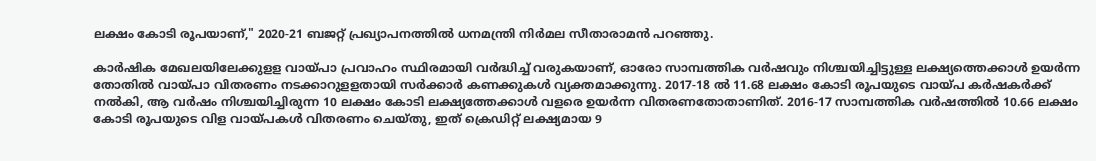ലക്ഷം കോടി രൂപയാണ്," 2020-21 ബജറ്റ് പ്രഖ്യാപനത്തിൽ ധനമന്ത്രി നിർമല സീതാരാമൻ പറഞ്ഞു.

കാർഷിക മേഖലയിലേക്കുളള വായ്പാ പ്രവാഹം സ്ഥിരമായി വർദ്ധിച്ച് വരുകയാണ്, ഓരോ സാമ്പത്തിക വർഷവും നിശ്ചയിച്ചിട്ടുള്ള ലക്ഷ്യത്തെക്കാൾ ഉയർന്ന തോതിൽ വായ്പാ വിതരണം നടക്കാ‌റുളളതായി സർക്കാർ കണക്കുകൾ വ്യക്തമാക്കുന്നു. 2017-18 ൽ 11.68 ലക്ഷം കോടി രൂപയുടെ വായ്പ കർഷകർക്ക് നൽകി, ആ വർഷം നിശ്ചയിച്ചിരുന്ന 10 ലക്ഷം കോടി ലക്ഷ്യത്തേക്കാൾ വളരെ ഉയർന്ന വിതരണതോതാണിത്. 2016-17 സാമ്പത്തിക വർഷത്തിൽ 10.66 ലക്ഷം കോടി രൂപയുടെ വിള വായ്പകൾ വിതരണം ചെയ്തു, ഇത് ക്രെഡിറ്റ് ലക്ഷ്യമായ 9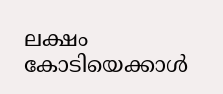ലക്ഷം കോടിയെക്കാൾ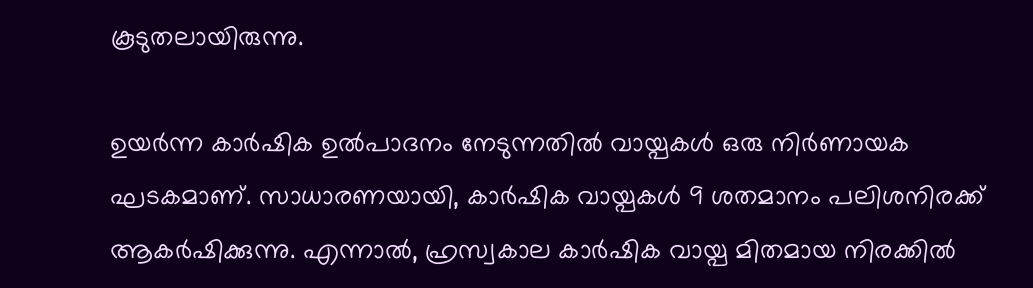കൂടുതലായിരുന്നു.

ഉയർന്ന കാർഷിക ഉൽപാദനം നേടുന്നതിൽ വായ്പകൾ ഒരു നിർണായക ഘടകമാണ്. സാധാരണയായി, കാർഷിക വായ്പകൾ 9 ശതമാനം പലിശനിരക്ക് ആകർഷിക്കുന്നു. എന്നാൽ, ഹ്രസ്വകാല കാർഷിക വായ്പ മിതമായ നിരക്കിൽ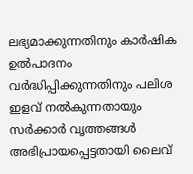ലഭ്യമാക്കുന്നതിനും കാർഷിക ഉൽപാദനം വർദ്ധിപ്പിക്കുന്നതിനും പലിശ ഇളവ് നൽകുന്നതായും സർക്കാർ വൃത്തങ്ങൾ അഭിപ്രായപ്പെട്ടതായി ലൈവ്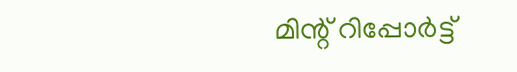മിന്റ് റിപ്പോർട്ട്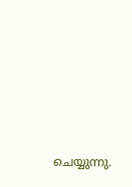ചെയ്യുന്നു.